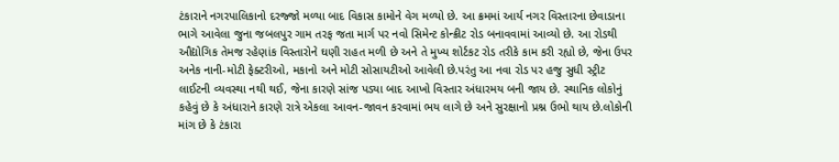ટંકારાને નગરપાલિકાનો દરજ્જો મળ્યા બાદ વિકાસ કામોને વેગ મળ્યો છે. આ ક્રમમાં આર્ય નગર વિસ્તારના છેવાડાના ભાગે આવેલા જુના જબલપુર ગામ તરફ જતા માર્ગ પર નવો સિમેન્ટ કોન્ક્રીટ રોડ બનાવવામાં આવ્યો છે. આ રોડથી ઔદ્યોગિક તેમજ રહેણાંક વિસ્તારોને ઘણી રાહત મળી છે અને તે મુખ્ય શોર્ટકટ રોડ તરીકે કામ કરી રહ્યો છે, જેના ઉપર અનેક નાની-મોટી ફેક્ટરીઓ, મકાનો અને મોટી સોસાયટીઓ આવેલી છે.પરંતુ આ નવા રોડ પર હજુ સુધી સ્ટ્રીટ લાઈટની વ્યવસ્થા નથી થઈ, જેના કારણે સાંજ પડ્યા બાદ આખો વિસ્તાર અંધારમય બની જાય છે. સ્થાનિક લોકોનું કહેવું છે કે અંધારાને કારણે રાત્રે એકલા આવન-જાવન કરવામાં ભય લાગે છે અને સુરક્ષાનો પ્રશ્ન ઉભો થાય છે.લોકોની માંગ છે કે ટંકારા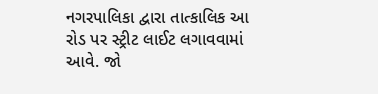નગરપાલિકા દ્વારા તાત્કાલિક આ રોડ પર સ્ટ્રીટ લાઈટ લગાવવામાં આવે. જો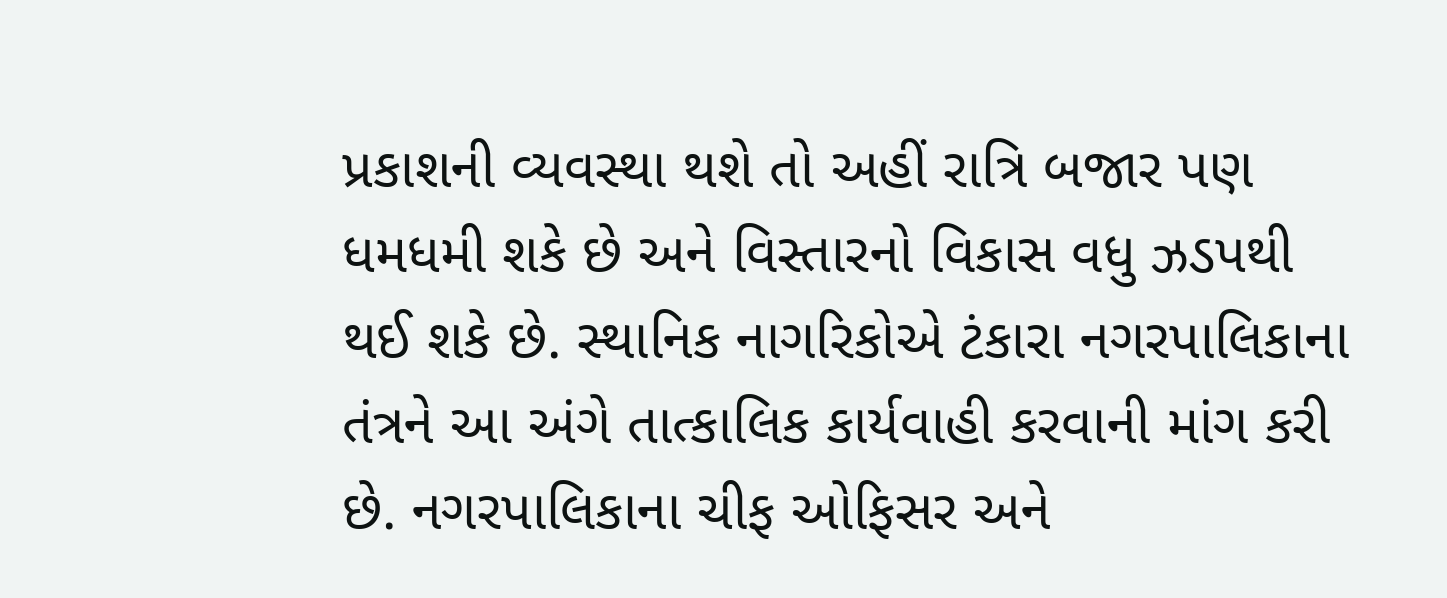પ્રકાશની વ્યવસ્થા થશે તો અહીં રાત્રિ બજાર પણ ધમધમી શકે છે અને વિસ્તારનો વિકાસ વધુ ઝડપથી થઈ શકે છે. સ્થાનિક નાગરિકોએ ટંકારા નગરપાલિકાના તંત્રને આ અંગે તાત્કાલિક કાર્યવાહી કરવાની માંગ કરી છે. નગરપાલિકાના ચીફ ઓફિસર અને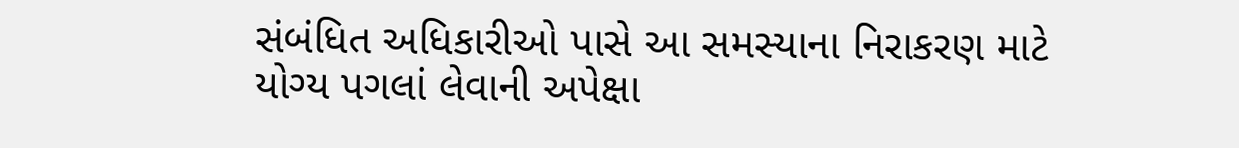સંબંધિત અધિકારીઓ પાસે આ સમસ્યાના નિરાકરણ માટે યોગ્ય પગલાં લેવાની અપેક્ષા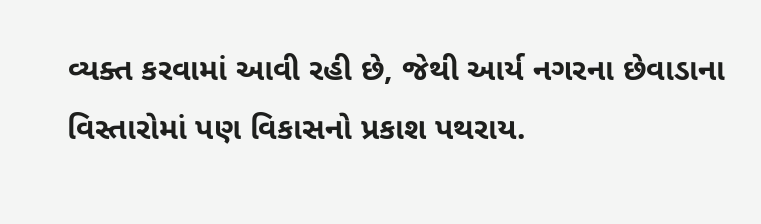વ્યક્ત કરવામાં આવી રહી છે, જેથી આર્ય નગરના છેવાડાના વિસ્તારોમાં પણ વિકાસનો પ્રકાશ પથરાય.